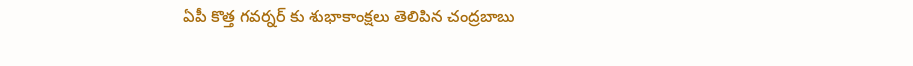ఏపీ కొత్త గవర్నర్ కు శుభాకాంక్షలు తెలిపిన చంద్రబాబు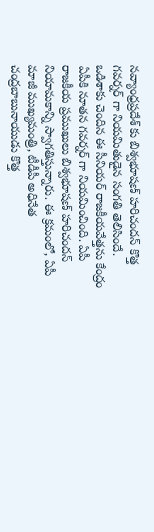నవ్యాంధ్రప్రదేశ్ కు బిశ్వభూషణ్ హరిచందన్ కొత్త గవర్నర్ గా నియమితుడైన సంగతి తెలిసిందే. ఒడిశాకు చెందిన ఈ సీనియర్ రాజకీయవేత్తను కేంద్రం ఏపీకి నూతన గవర్నర్ గా నియమించింది. ఏపీ రాజకీయ ప్రముఖులు బిశ్వభూషణ్ హరిచందన్ నియామకాన్ని స్వాగతిస్తున్నారు. ఈ క్రమంలో, ఏపీ మాజీ ముఖ్యమంత్రి, టీడీపీ అధినేత చంద్రబాబునాయుడు కొత్త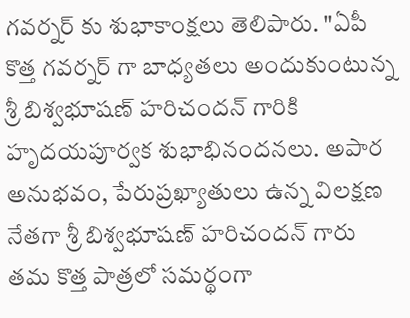గవర్నర్ కు శుభాకాంక్షలు తెలిపారు. "ఏపీ కొత్త గవర్నర్ గా బాధ్యతలు అందుకుంటున్న శ్రీ బిశ్వభూషణ్ హరిచందన్ గారికి హృదయపూర్వక శుభాభినందనలు. అపార అనుభవం, పేరుప్రఖ్యాతులు ఉన్న విలక్షణ నేతగా శ్రీ బిశ్వభూషణ్ హరిచందన్ గారు తమ కొత్త పాత్రలో సమర్థంగా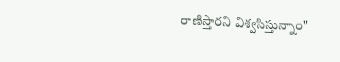రాణిస్తారని విశ్వసిస్తున్నాం"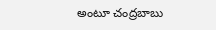అంటూ చంద్రబాబు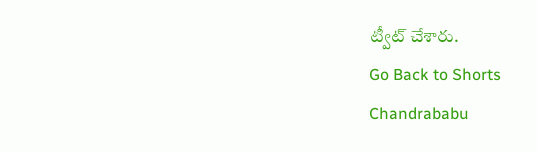ట్వీట్ చేశారు.
Go Back to Shorts
Chandrababu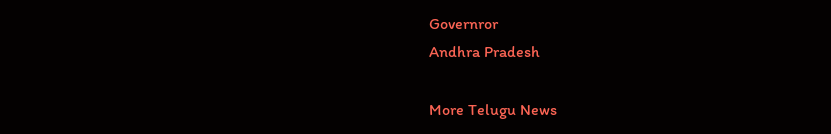Governror
Andhra Pradesh

More Telugu News